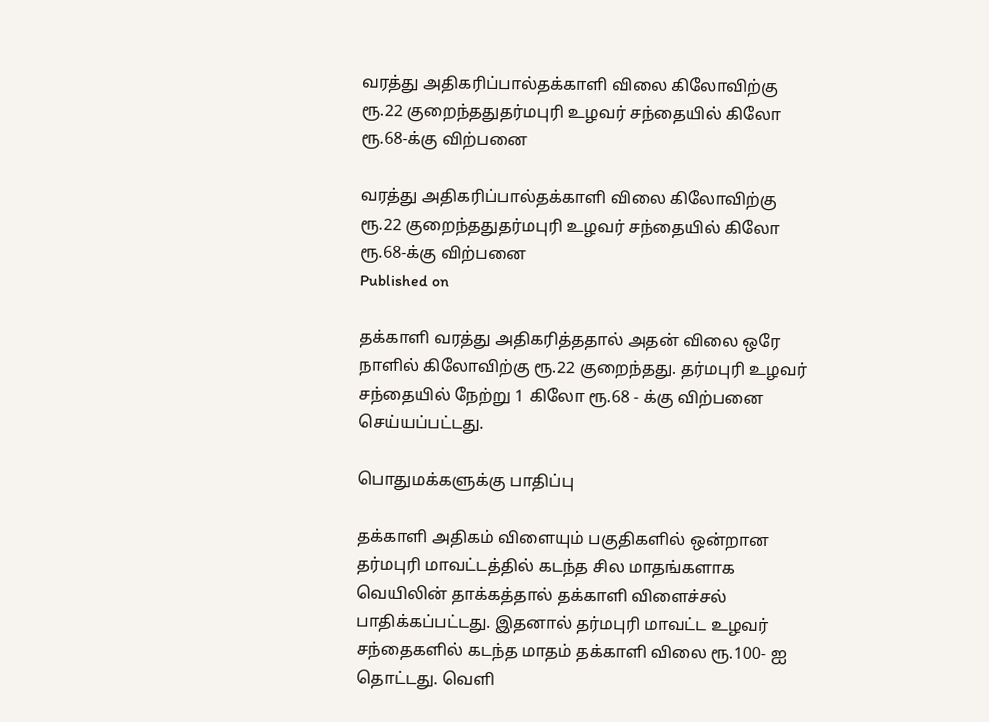வரத்து அதிகரிப்பால்தக்காளி விலை கிலோவிற்கு ரூ.22 குறைந்ததுதர்மபுரி உழவர் சந்தையில் கிலோ ரூ.68-க்கு விற்பனை

வரத்து அதிகரிப்பால்தக்காளி விலை கிலோவிற்கு ரூ.22 குறைந்ததுதர்மபுரி உழவர் சந்தையில் கிலோ ரூ.68-க்கு விற்பனை
Published on

தக்காளி வரத்து அதிகரித்ததால் அதன் விலை ஒரே நாளில் கிலோவிற்கு ரூ.22 குறைந்தது. தர்மபுரி உழவர் சந்தையில் நேற்று 1 கிலோ ரூ.68 - க்கு விற்பனை செய்யப்பட்டது.

பொதுமக்களுக்கு பாதிப்பு

தக்காளி அதிகம் விளையும் பகுதிகளில் ஒன்றான தர்மபுரி மாவட்டத்தில் கடந்த சில மாதங்களாக வெயிலின் தாக்கத்தால் தக்காளி விளைச்சல் பாதிக்கப்பட்டது. இதனால் தர்மபுரி மாவட்ட உழவர் சந்தைகளில் கடந்த மாதம் தக்காளி விலை ரூ.100- ஐ தொட்டது. வெளி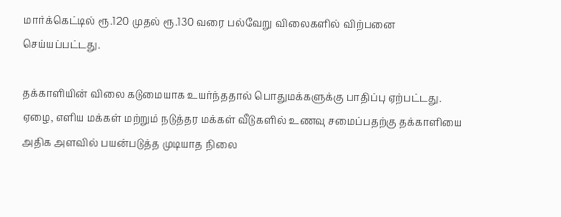மார்க்கெட்டில் ரூ.120 முதல் ரூ.130 வரை பல்வேறு விலைகளில் விற்பனை செய்யப்பட்டது.

தக்காளியின் விலை கடுமையாக உயர்ந்ததால் பொதுமக்களுக்கு பாதிப்பு ஏற்பட்டது. ஏழை, எளிய மக்கள் மற்றும் நடுத்தர மக்கள் வீடுகளில் உணவு சமைப்பதற்கு தக்காளியை அதிக அளவில் பயன்படுத்த முடியாத நிலை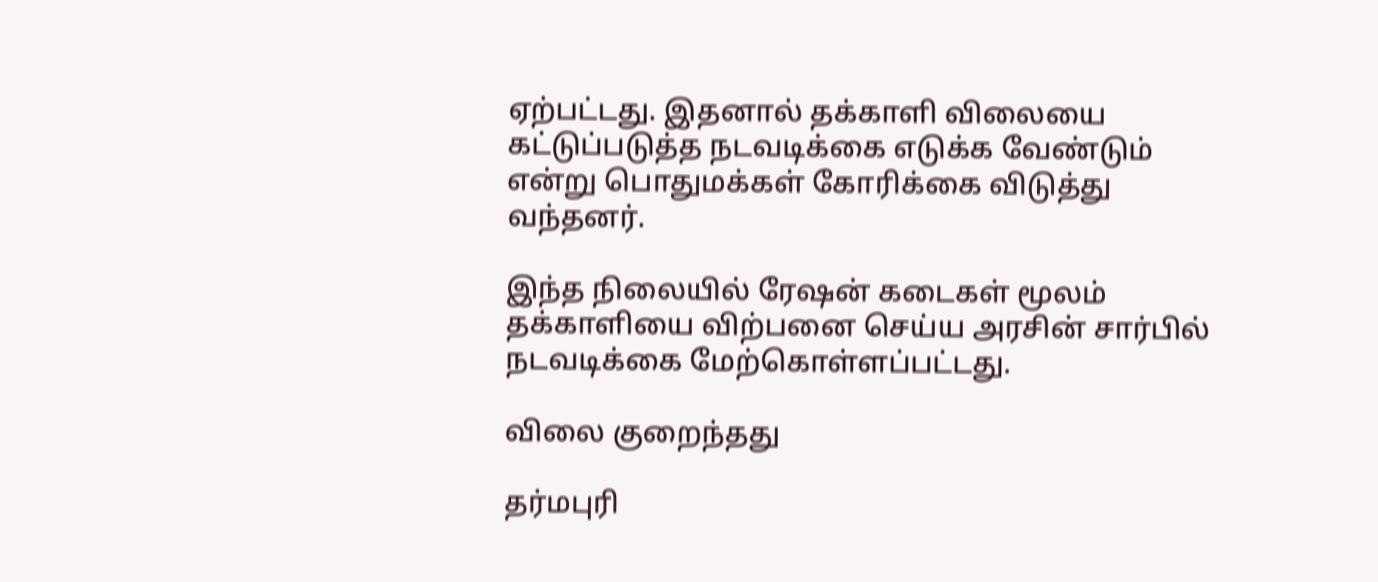ஏற்பட்டது. இதனால் தக்காளி விலையை கட்டுப்படுத்த நடவடிக்கை எடுக்க வேண்டும் என்று பொதுமக்கள் கோரிக்கை விடுத்து வந்தனர்.

இந்த நிலையில் ரேஷன் கடைகள் மூலம் தக்காளியை விற்பனை செய்ய அரசின் சார்பில் நடவடிக்கை மேற்கொள்ளப்பட்டது.

விலை குறைந்தது

தர்மபுரி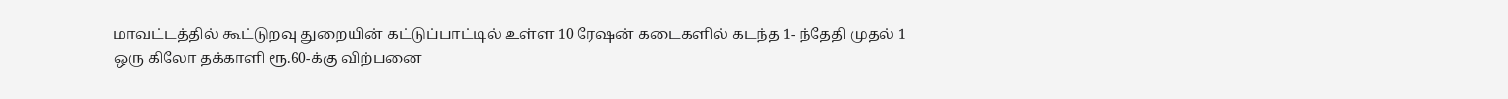மாவட்டத்தில் கூட்டுறவு துறையின் கட்டுப்பாட்டில் உள்ள 10 ரேஷன் கடைகளில் கடந்த 1- ந்தேதி முதல் 1 ஒரு கிலோ தக்காளி ரூ.60-க்கு விற்பனை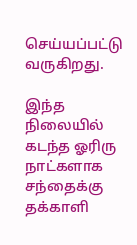செய்யப்பட்டு வருகிறது.

இந்த நிலையில் கடந்த ஓரிரு நாட்களாக சந்தைக்கு தக்காளி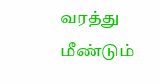வரத்து மீண்டும்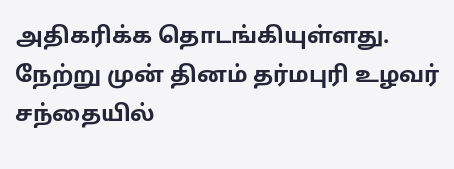அதிகரிக்க தொடங்கியுள்ளது. நேற்று முன் தினம் தர்மபுரி உழவர் சந்தையில்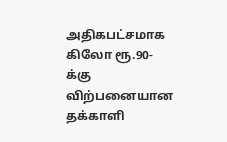அதிகபட்சமாக கிலோ ரூ.90-க்கு விற்பனையான தக்காளி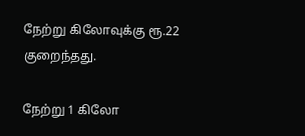நேற்று கிலோவுக்கு ரூ.22 குறைந்தது.

நேற்று 1 கிலோ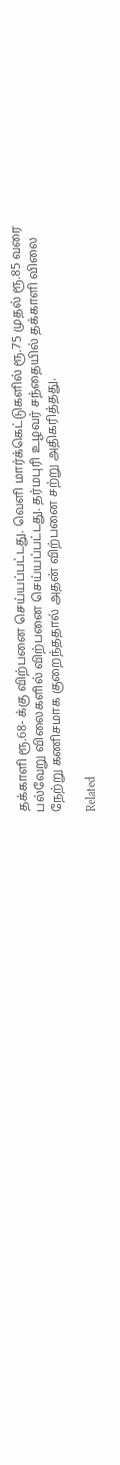தக்காளி ரூ.68- க்கு விற்பனை செய்யப்பட்டது. வெளி மார்க்கெட்டுகளில் ரூ.75 முதல் ரூ.85 வரை பல்வேறு விலைகளில் விற்பனை செய்யப்பட்டது. தர்மபுரி உழவர் சந்தையில் தக்காளி விலை நேற்று கணிசமாக குறைந்ததால் அதன் விற்பனை சற்று அதிகரித்தது.

Related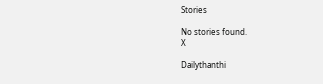Stories

No stories found.
X

Dailythanthi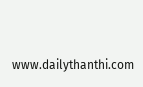www.dailythanthi.com